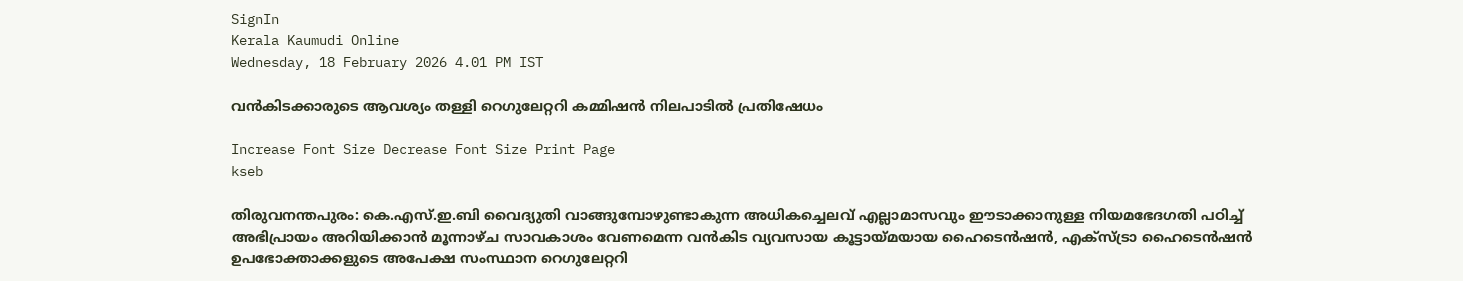SignIn
Kerala Kaumudi Online
Wednesday, 18 February 2026 4.01 PM IST

വൻകിടക്കാരുടെ ആവശ്യം തള്ളി റെഗുലേറ്ററി കമ്മിഷൻ നിലപാടിൽ പ്രതിഷേധം

Increase Font Size Decrease Font Size Print Page
kseb

തിരുവനന്തപുരം: കെ.എസ്.ഇ.ബി വൈദ്യുതി വാങ്ങുമ്പോഴുണ്ടാകുന്ന അധികച്ചെലവ് എല്ലാമാസവും ഈടാക്കാനുള്ള നിയമഭേദഗതി പഠിച്ച് അഭിപ്രായം അറിയിക്കാൻ മൂന്നാഴ്ച സാവകാശം വേണമെന്ന വൻകിട വ്യവസായ കൂട്ടായ്‌മയായ ഹൈടെൻഷൻ, എക്സ്ട്രാ ഹൈടെൻഷൻ ഉപഭോക്താക്കളുടെ അപേക്ഷ സംസ്ഥാന റെഗുലേറ്ററി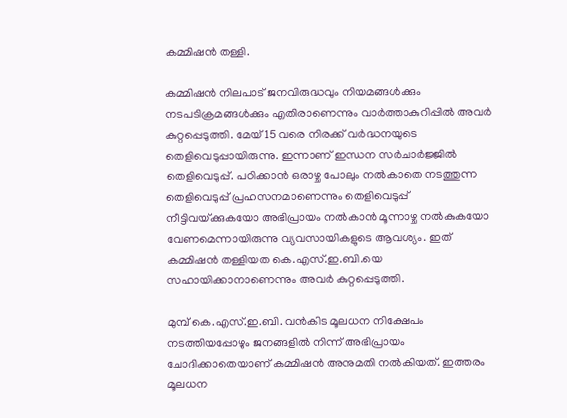കമ്മിഷൻ തള്ളി.

കമ്മിഷൻ നിലപാട് ജനവിരുദ്ധവും നിയമങ്ങൾക്കും നടപടിക്രമങ്ങൾക്കും എതിരാണെന്നും വാർത്താകുറിപ്പിൽ അവർ കുറ്റപ്പെടുത്തി. മേയ് 15 വരെ നിരക്ക് വർദ്ധനയുടെ തെളിവെടുപ്പായിരുന്നു. ഇന്നാണ് ഇന്ധന സർചാർജ്ജിൽ തെളിവെടുപ്പ്. പഠിക്കാൻ ഒരാഴ്ച പോലും നൽകാതെ നടത്തുന്ന തെളിവെടുപ്പ് പ്രഹസനമാണെന്നും തെളിവെടുപ്പ് നീട്ടിവയ്‌ക്കുകയോ അഭിപ്രായം നൽകാൻ മൂന്നാഴ്ച നൽകുകയോ വേണമെന്നായിരുന്നു വ്യവസായികളുടെ ആവശ്യം. ഇത് കമ്മിഷൻ തള്ളിയത കെ.എസ്.ഇ.ബി.യെ സഹായിക്കാനാണെന്നും അവർ കുറ്റപ്പെടുത്തി.

മുമ്പ് കെ.എസ്.ഇ.ബി. വൻകിട മൂലധന നിക്ഷേപം നടത്തിയപ്പോഴും ജനങ്ങളിൽ നിന്ന് അഭിപ്രായം ചോദിക്കാതെയാണ് കമ്മിഷൻ അനുമതി നൽകിയത്. ഇത്തരം മൂലധന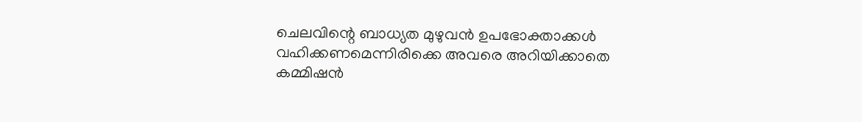ചെലവിന്റെ ബാധ്യത മുഴുവൻ ഉപഭോക്താക്കൾ വഹിക്കണമെന്നിരിക്കെ അവരെ അറിയിക്കാതെ കമ്മിഷൻ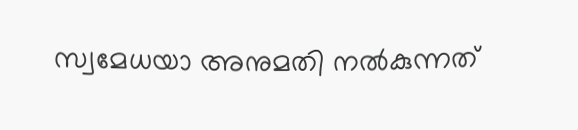സ്വമേധയാ അനുമതി നൽകുന്നത്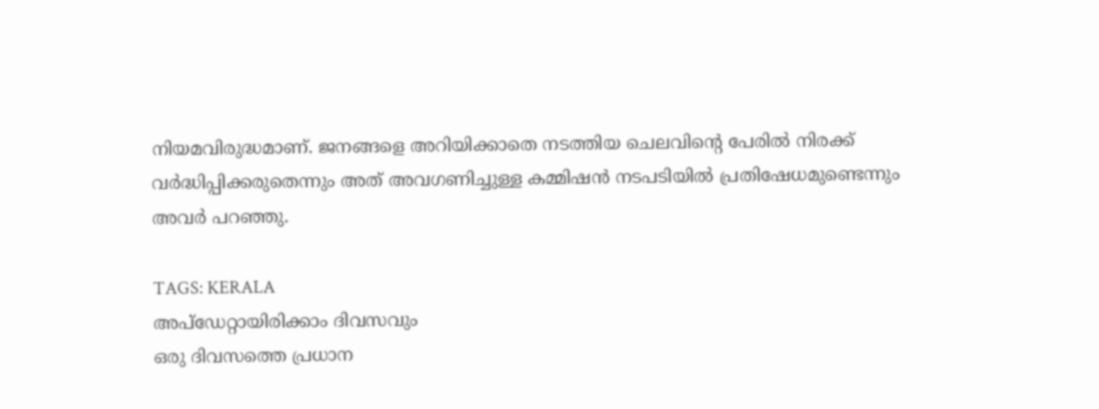നിയമവിരുദ്ധമാണ്. ജനങ്ങളെ അറിയിക്കാതെ നടത്തിയ ചെലവിന്റെ പേരിൽ നിരക്ക് വർദ്ധിപ്പിക്കരുതെന്നും അത് അവഗണിച്ചുള്ള കമ്മിഷൻ നടപടിയിൽ പ്രതിഷേധമുണ്ടെന്നും അവർ പറഞ്ഞു.

TAGS: KERALA
അപ്ഡേറ്റായിരിക്കാം ദിവസവും
ഒരു ദിവസത്തെ പ്രധാന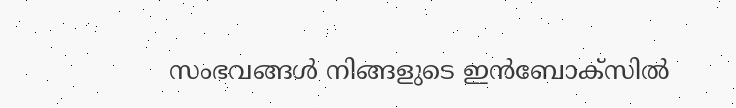സംഭവങ്ങൾ നിങ്ങളുടെ ഇൻബോക്സിൽ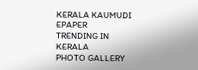KERALA KAUMUDI EPAPER
TRENDING IN KERALA
PHOTO GALLERY